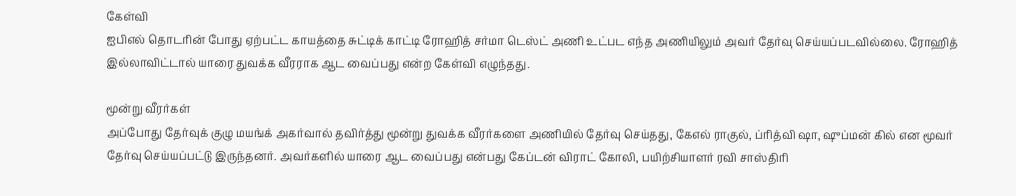கேள்வி
ஐபிஎல் தொடரின் போது ஏற்பட்ட காயத்தை சுட்டிக் காட்டி ரோஹித் சர்மா டெஸ்ட் அணி உட்பட எந்த அணியிலும் அவர் தேர்வு செய்யப்படவில்லை. ரோஹித் இல்லாவிட்டால் யாரை துவக்க வீரராக ஆட வைப்பது என்ற கேள்வி எழுந்தது.

மூன்று வீரர்கள்
அப்போது தேர்வுக் குழு மயங்க் அகர்வால் தவிர்த்து மூன்று துவக்க வீரர்களை அணியில் தேர்வு செய்தது, கேஎல் ராகுல், ப்ரித்வி ஷா, ஷுப்மன் கில் என மூவர் தேர்வு செய்யப்பட்டு இருந்தனர். அவர்களில் யாரை ஆட வைப்பது என்பது கேப்டன் விராட் கோலி, பயிற்சியாளர் ரவி சாஸ்திரி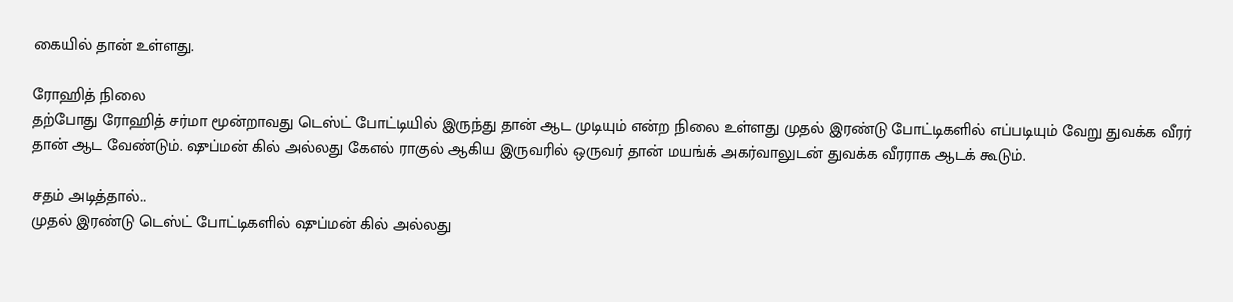கையில் தான் உள்ளது.

ரோஹித் நிலை
தற்போது ரோஹித் சர்மா மூன்றாவது டெஸ்ட் போட்டியில் இருந்து தான் ஆட முடியும் என்ற நிலை உள்ளது முதல் இரண்டு போட்டிகளில் எப்படியும் வேறு துவக்க வீரர் தான் ஆட வேண்டும். ஷுப்மன் கில் அல்லது கேஎல் ராகுல் ஆகிய இருவரில் ஒருவர் தான் மயங்க் அகர்வாலுடன் துவக்க வீரராக ஆடக் கூடும்.

சதம் அடித்தால்..
முதல் இரண்டு டெஸ்ட் போட்டிகளில் ஷுப்மன் கில் அல்லது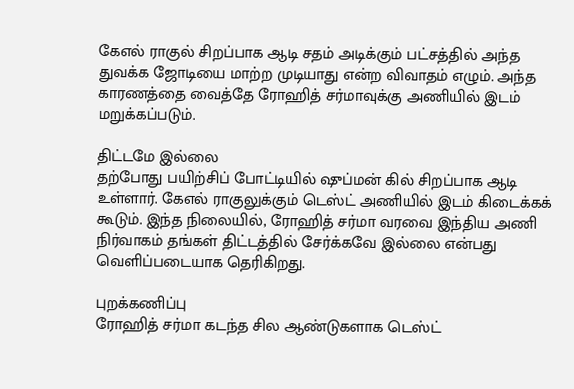கேஎல் ராகுல் சிறப்பாக ஆடி சதம் அடிக்கும் பட்சத்தில் அந்த துவக்க ஜோடியை மாற்ற முடியாது என்ற விவாதம் எழும். அந்த காரணத்தை வைத்தே ரோஹித் சர்மாவுக்கு அணியில் இடம் மறுக்கப்படும்.

திட்டமே இல்லை
தற்போது பயிற்சிப் போட்டியில் ஷுப்மன் கில் சிறப்பாக ஆடி உள்ளார். கேஎல் ராகுலுக்கும் டெஸ்ட் அணியில் இடம் கிடைக்கக் கூடும். இந்த நிலையில், ரோஹித் சர்மா வரவை இந்திய அணி நிர்வாகம் தங்கள் திட்டத்தில் சேர்க்கவே இல்லை என்பது வெளிப்படையாக தெரிகிறது.

புறக்கணிப்பு
ரோஹித் சர்மா கடந்த சில ஆண்டுகளாக டெஸ்ட்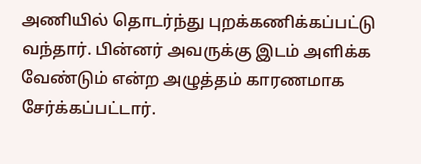அணியில் தொடர்ந்து புறக்கணிக்கப்பட்டு வந்தார். பின்னர் அவருக்கு இடம் அளிக்க வேண்டும் என்ற அழுத்தம் காரணமாக சேர்க்கப்பட்டார்.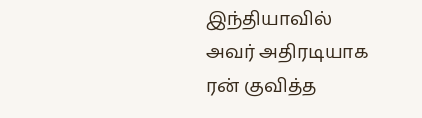இந்தியாவில் அவர் அதிரடியாக ரன் குவித்த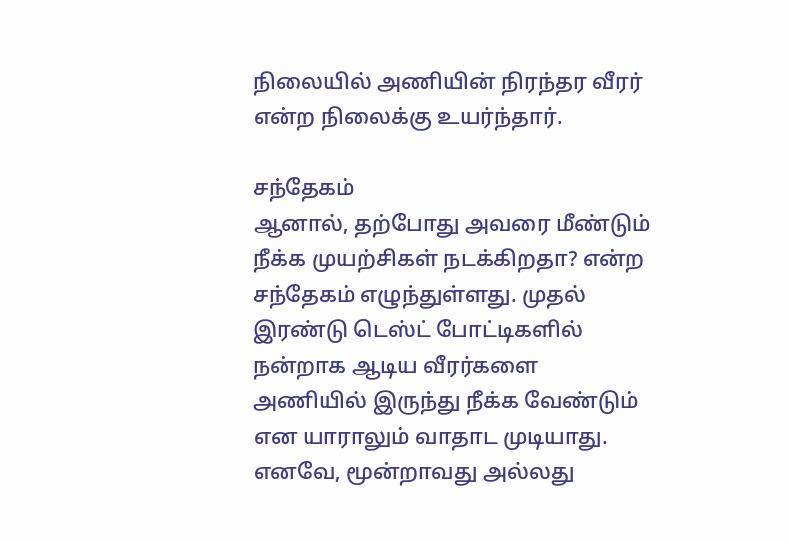நிலையில் அணியின் நிரந்தர வீரர் என்ற நிலைக்கு உயர்ந்தார்.

சந்தேகம்
ஆனால், தற்போது அவரை மீண்டும் நீக்க முயற்சிகள் நடக்கிறதா? என்ற சந்தேகம் எழுந்துள்ளது. முதல் இரண்டு டெஸ்ட் போட்டிகளில் நன்றாக ஆடிய வீரர்களை அணியில் இருந்து நீக்க வேண்டும் என யாராலும் வாதாட முடியாது. எனவே, மூன்றாவது அல்லது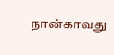நான்காவது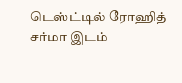டெஸ்ட்டில் ரோஹித் சர்மா இடம்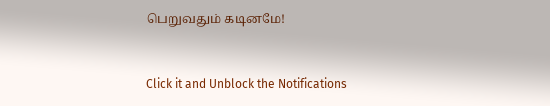பெறுவதும் கடினமே!


Click it and Unblock the Notifications